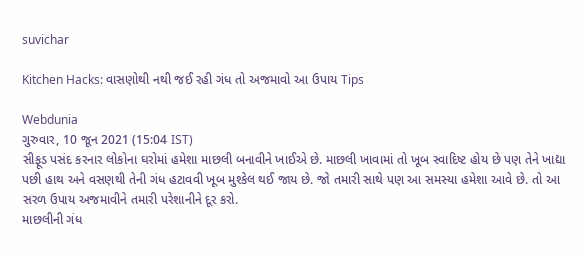suvichar

Kitchen Hacks: વાસણોથી નથી જઈ રહી ગંધ તો અજમાવો આ ઉપાય Tips

Webdunia
ગુરુવાર, 10 જૂન 2021 (15:04 IST)
સીફૂડ પસંદ કરનાર લોકોના ઘરોમાં હમેશા માછલી બનાવીને ખાઈએ છે. માછલી ખાવામાં તો ખૂબ સ્વાદિષ્ટ હોય છે પણ તેને ખાદ્યા પછી હાથ અને વસણથી તેની ગંધ હટાવવી ખૂબ મુશ્કેલ થઈ જાય છે. જો તમારી સાથે પણ આ સમસ્યા હમેશા આવે છે. તો આ સરળ ઉપાય અજમાવીને તમારી પરેશાનીને દૂર કરો.
માછલીની ગંધ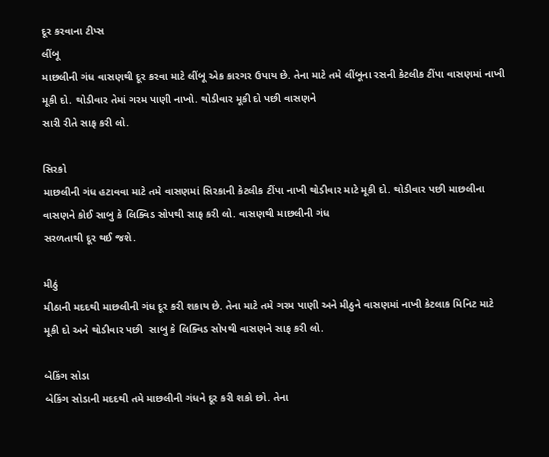દૂર કરવાના ટીપ્સ
લીંબૂ
માછલીની ગંધ વાસણથી દૂર કરવા માટે લીંબૂ એક કારગર ઉપાય છે. તેના માટે તમે લીંબૂના રસની કેટલીક ટીંપા વાસણમાં નાખી મૂકી દો. થોડીવાર તેમાં ગરમ પાણી નાખો. થોડીવાર મૂકી દો પછી વાસણને
સારી રીતે સાફ કરી લો.

સિરકો
માછલીની ગંધ હટાવવા માટે તમે વાસણમાં સિરકાની કેટલીક ટીંપા નાખી થોડીવાર માટે મૂકી દો. થોડીવાર પછી માછલીના વાસણને કોઈ સાબુ કે લિક્વિડ સોપથી સાફ કરી લો. વાસણથી માછલીની ગંધ
સરળતાથી દૂર થઈ જશે.

મીઠું
મીઠાની મદદથી માછલીની ગંધ દૂર કરી શકાય છે. તેના માટે તમે ગરમ પાણી અને મીઠુને વાસણમાં નાખી કેટલાક મિનિટ માટે મૂકી દો અને થોડીવાર પછી  સાબુ કે લિક્વિડ સોપથી વાસણને સાફ કરી લો.

બેકિંગ સોડા
બેકિંગ સોડાની મદદથી તમે માછલીની ગંધને દૂર કરી શકો છો. તેના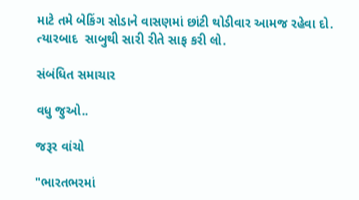માટે તમે બેકિંગ સોડાને વાસણમાં છાંટી થોડીવાર આમજ રહેવા દો. ત્યારબાદ  સાબુથી સારી રીતે સાફ કરી લો.

સંબંધિત સમાચાર

વધુ જુઓ..

જરૂર વાંચો

"ભારતભરમાં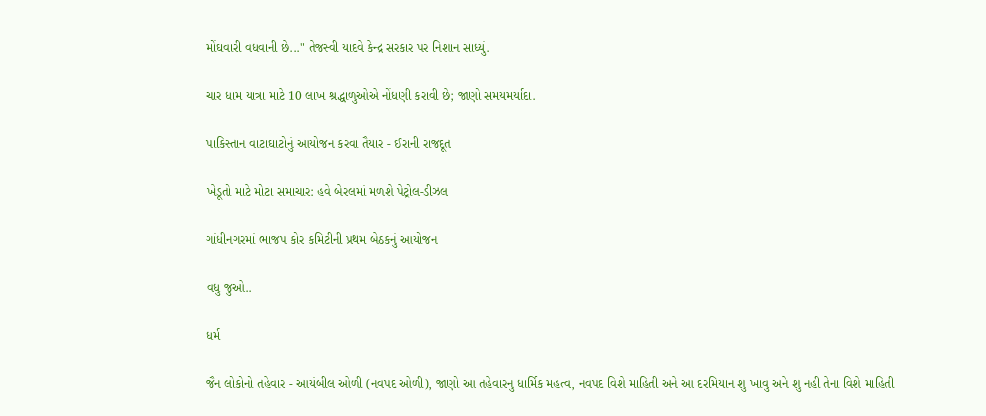મોંઘવારી વધવાની છે..." તેજસ્વી યાદવે કેન્દ્ર સરકાર પર નિશાન સાધ્યું.

ચાર ધામ યાત્રા માટે 10 લાખ શ્રદ્ધાળુઓએ નોંધણી કરાવી છે; જાણો સમયમર્યાદા.

પાકિસ્તાન વાટાઘાટોનું આયોજન કરવા તૈયાર - ઈરાની રાજદૂત

ખેડૂતો માટે મોટા સમાચાર: હવે બેરલમાં મળશે પેટ્રોલ-ડીઝલ

ગાંધીનગરમાં ભાજપ કોર કમિટીની પ્રથમ બેઠકનું આયોજન

વધુ જુઓ..

ધર્મ

જૈન લોકોનો તહેવાર - આયંબીલ ઓળી (નવપદ ઓળી), જાણો આ તહેવારનુ ધાર્મિક મહત્વ, નવપદ વિશે માહિતી અને આ દરમિયાન શુ ખાવુ અને શુ નહી તેના વિશે માહિતી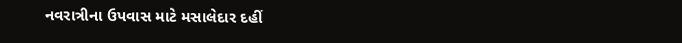નવરાત્રીના ઉપવાસ માટે મસાલેદાર દહીં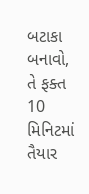બટાકા બનાવો, તે ફક્ત 10 મિનિટમાં તૈયાર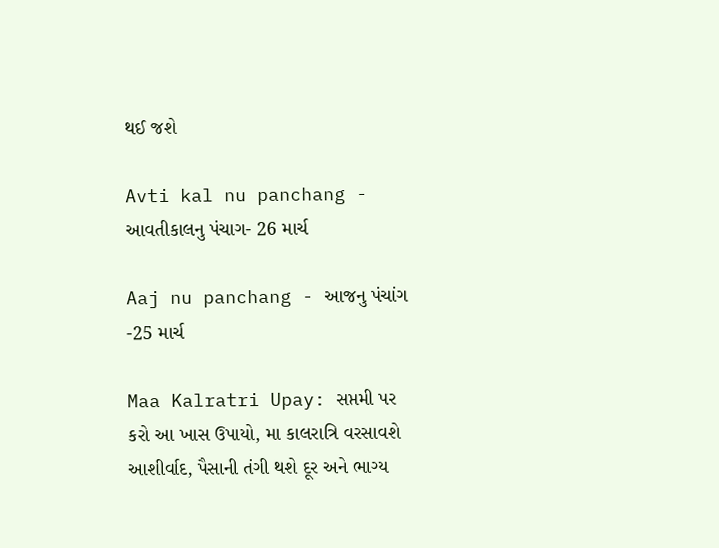થઈ જશે

Avti kal nu panchang - આવતીકાલનુ પંચાગ- 26 માર્ચ

Aaj nu panchang - આજનુ પંચાંગ -25 માર્ચ

Maa Kalratri Upay: સપ્તમી પર કરો આ ખાસ ઉપાયો, મા કાલરાત્રિ વરસાવશે આશીર્વાદ, પૈસાની તંગી થશે દૂર અને ભાગ્ય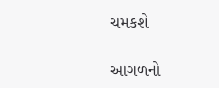ચમકશે

આગળનો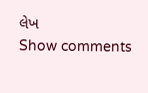લેખ
Show comments